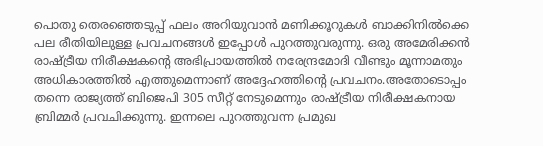പൊതു തെരഞ്ഞെടുപ്പ് ഫലം അറിയുവാൻ മണിക്കൂറുകൾ ബാക്കിനിൽക്കെ പല രീതിയിലുള്ള പ്രവചനങ്ങൾ ഇപ്പോൾ പുറത്തുവരുന്നു. ഒരു അമേരിക്കൻ രാഷ്ട്രീയ നിരീക്ഷകന്റെ അഭിപ്രായത്തിൽ നരേന്ദ്രമോദി വീണ്ടും മൂന്നാമതും അധികാരത്തിൽ എത്തുമെന്നാണ് അദ്ദേഹത്തിൻ്റെ പ്രവചനം.അതോടൊപ്പം തന്നെ രാജ്യത്ത് ബിജെപി 305 സീറ്റ് നേടുമെന്നും രാഷ്ട്രീയ നിരീക്ഷകനായ ബ്രിമ്മർ പ്രവചിക്കുന്നു. ഇന്നലെ പുറത്തുവന്ന പ്രമുഖ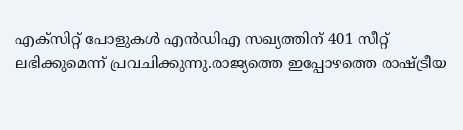എക്സിറ്റ് പോളുകൾ എൻഡിഎ സഖ്യത്തിന് 401 സീറ്റ് ലഭിക്കുമെന്ന് പ്രവചിക്കുന്നു.രാജ്യത്തെ ഇപ്പോഴത്തെ രാഷ്ട്രീയ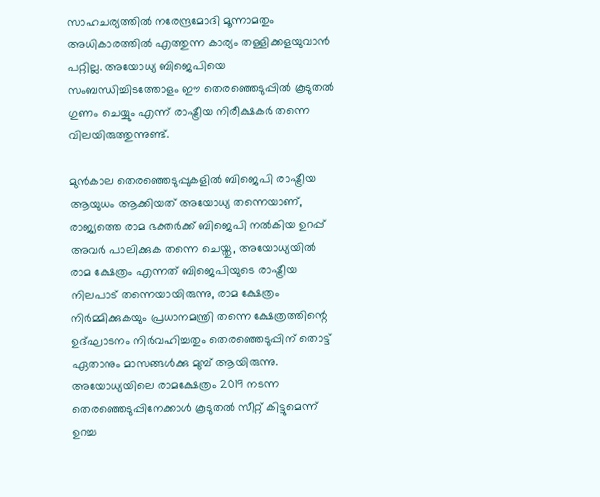സാഹചര്യത്തിൽ നരേന്ദ്രമോദി മൂന്നാമതും അധികാരത്തിൽ എത്തുന്ന കാര്യം തള്ളിക്കളയുവാൻ പറ്റില്ല. അയോധ്യ ബിജെപിയെ സംബന്ധിച്ചിടത്തോളം ഈ തെരഞ്ഞെടുപ്പിൽ കൂടുതൽ ഗുണം ചെയ്യും എന്ന് രാഷ്ട്രീയ നിരീക്ഷകർ തന്നെ വിലയിരുത്തുന്നുണ്ട്.

മുൻകാല തെരഞ്ഞെടുപ്പുകളിൽ ബിജെപി രാഷ്ട്രീയ ആയുധം ആക്കിയത് അയോധ്യ തന്നെയാണ്, രാജ്യത്തെ രാമ ഭക്തർക്ക് ബിജെപി നൽകിയ ഉറപ്പ് അവർ പാലിക്കുക തന്നെ ചെയ്തു, അയോധ്യയിൽ രാമ ക്ഷേത്രം എന്നത് ബിജെപിയുടെ രാഷ്ട്രീയ നിലപാട് തന്നെയായിരുന്നു, രാമ ക്ഷേത്രം നിർമ്മിക്കുകയും പ്രധാനമന്ത്രി തന്നെ ക്ഷേത്രത്തിന്റെ ഉദ്ഘാടനം നിർവഹിച്ചതും തെരഞ്ഞെടുപ്പിന് തൊട്ട് ഏതാനും മാസങ്ങൾക്കു മുമ്പ് ആയിരുന്നു. അയോധ്യയിലെ രാമക്ഷേത്രം 2019 നടന്ന തെരഞ്ഞെടുപ്പിനേക്കാൾ കൂടുതൽ സീറ്റ് കിട്ടുമെന്ന് ഉറച്ച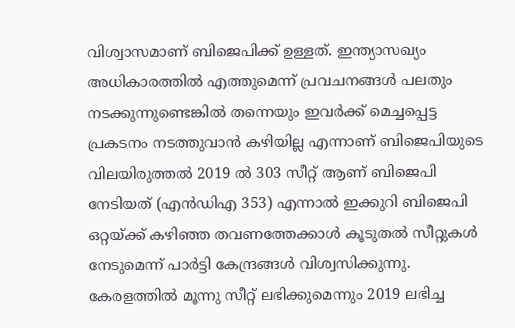വിശ്വാസമാണ് ബിജെപിക്ക് ഉള്ളത്. ഇന്ത്യാസഖ്യം അധികാരത്തിൽ എത്തുമെന്ന് പ്രവചനങ്ങൾ പലതും നടക്കുന്നുണ്ടെങ്കിൽ തന്നെയും ഇവർക്ക് മെച്ചപ്പെട്ട പ്രകടനം നടത്തുവാൻ കഴിയില്ല എന്നാണ് ബിജെപിയുടെ വിലയിരുത്തൽ 2019 ൽ 303 സീറ്റ് ആണ് ബിജെപി നേടിയത് (എൻഡിഎ 353) എന്നാൽ ഇക്കുറി ബിജെപി ഒറ്റയ്ക്ക് കഴിഞ്ഞ തവണത്തേക്കാൾ കൂടുതൽ സീറ്റുകൾ നേടുമെന്ന് പാർട്ടി കേന്ദ്രങ്ങൾ വിശ്വസിക്കുന്നു.
കേരളത്തിൽ മൂന്നു സീറ്റ് ലഭിക്കുമെന്നും 2019 ലഭിച്ച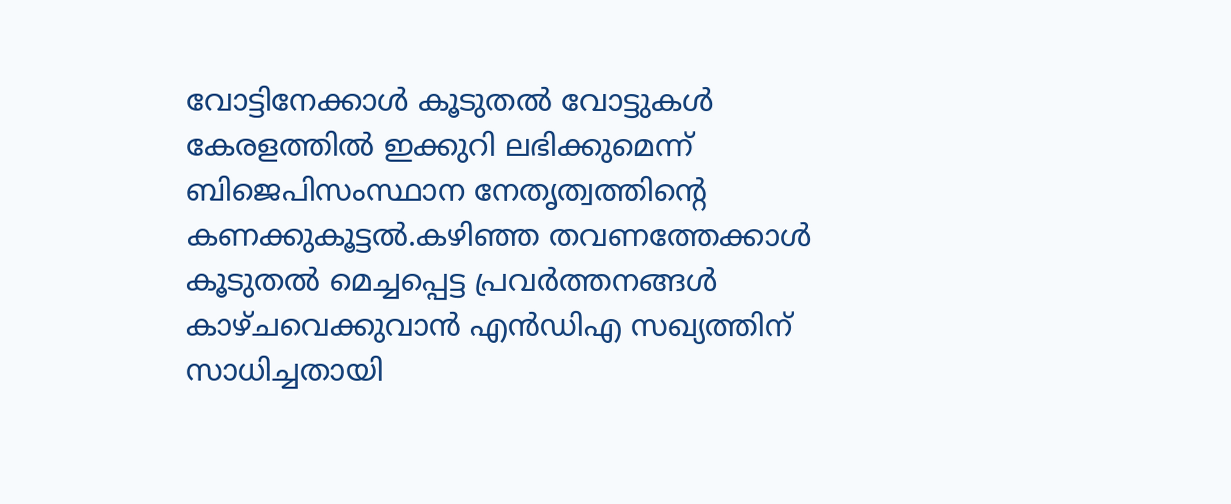വോട്ടിനേക്കാൾ കൂടുതൽ വോട്ടുകൾ കേരളത്തിൽ ഇക്കുറി ലഭിക്കുമെന്ന് ബിജെപിസംസ്ഥാന നേതൃത്വത്തിന്റെ കണക്കുകൂട്ടൽ.കഴിഞ്ഞ തവണത്തേക്കാൾ കൂടുതൽ മെച്ചപ്പെട്ട പ്രവർത്തനങ്ങൾ കാഴ്ചവെക്കുവാൻ എൻഡിഎ സഖ്യത്തിന് സാധിച്ചതായി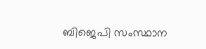ബിജെപി സംസ്ഥാന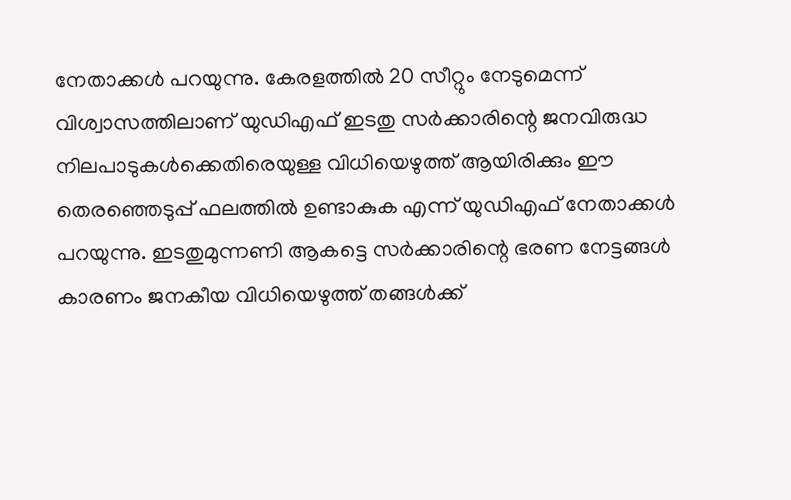നേതാക്കൾ പറയുന്നു. കേരളത്തിൽ 20 സീറ്റും നേടുമെന്ന് വിശ്വാസത്തിലാണ് യുഡിഎഫ് ഇടതു സർക്കാരിന്റെ ജനവിരുദ്ധ നിലപാടുകൾക്കെതിരെയുള്ള വിധിയെഴുത്ത് ആയിരിക്കും ഈ തെരഞ്ഞെടുപ്പ് ഫലത്തിൽ ഉണ്ടാകുക എന്ന് യുഡിഎഫ് നേതാക്കൾ പറയുന്നു. ഇടതുമുന്നണി ആകട്ടെ സർക്കാരിന്റെ ഭരണ നേട്ടങ്ങൾ കാരണം ജനകീയ വിധിയെഴുത്ത് തങ്ങൾക്ക്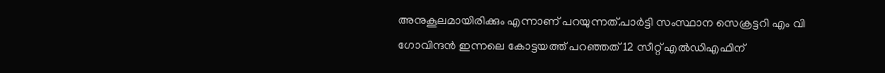അനുകൂലമായിരിക്കും എന്നാണ് പറയുന്നത്.പാർട്ടി സംസ്ഥാന സെക്രട്ടറി എം വി ഗോവിന്ദൻ ഇന്നലെ കോട്ടയത്ത് പറഞ്ഞത് 12 സീറ്റ് എൽഡിഎഫിന്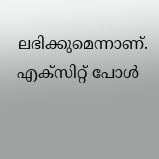ലഭിക്കുമെന്നാണ്. എക്സിറ്റ് പോൾ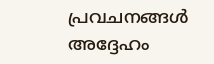പ്രവചനങ്ങൾ അദ്ദേഹം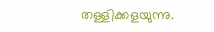തള്ളിക്കളയുന്നു.